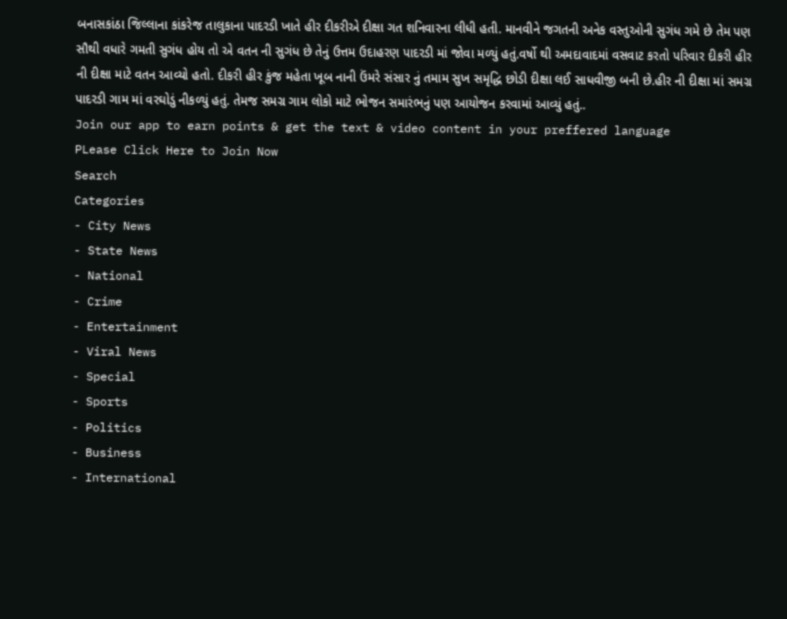બનાસકાંઠા જિલ્લાના કાંકરેજ તાલુકાના પાદરડી ખાતે હીર દીકરીએ દીક્ષા ગત શનિવારના લીધી હતી. માનવીને જગતની અનેક વસ્તુઓની સુગંધ ગમે છે તેમ પણ સૌથી વધારે ગમતી સુગંધ હોય તો એ વતન ની સુગંધ છે તેનું ઉત્તમ ઉદાહરણ પાદરડી માં જોવા મળ્યું હતું.વર્ષો થી અમદાવાદમાં વસવાટ કરતો પરિવાર દીકરી હીર ની દીક્ષા માટે વતન આવ્યો હતો. દીકરી હીર કુંજ મહેતા ખૂબ નાની ઉંમરે સંસાર નું તમામ સુખ સમૃદ્ધિ છોડી દીક્ષા લઈ સાધવીજી બની છે.હીર ની દીક્ષા માં સમગ્ર પાદરડી ગામ માં વરઘોડું નીકળ્યું હતું. તેમજ સમગ્ર ગામ લોકો માટે ભોજન સમારંભનું પણ આયોજન કરવામાં આવ્યું હતું..
Join our app to earn points & get the text & video content in your preffered language
PLease Click Here to Join Now
Search
Categories
- City News
- State News
- National
- Crime
- Entertainment
- Viral News
- Special
- Sports
- Politics
- Business
- International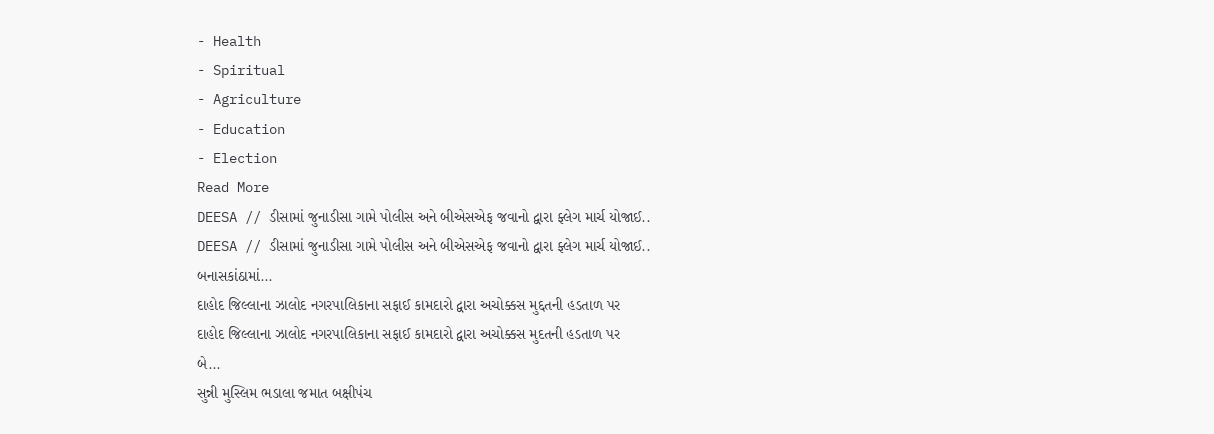- Health
- Spiritual
- Agriculture
- Education
- Election
Read More
DEESA // ડીસામાં જુનાડીસા ગામે પોલીસ અને બીએસએફ જવાનો દ્વારા ફ્લેગ માર્ચ યોજાઈ..
DEESA // ડીસામાં જુનાડીસા ગામે પોલીસ અને બીએસએફ જવાનો દ્વારા ફ્લેગ માર્ચ યોજાઈ..
બનાસકાંઠામાં...
દાહોદ જિલ્લાના ઝાલોદ નગરપાલિકાના સફાઈ કામદારો દ્વારા અચોક્કસ મુદ્દતની હડતાળ પર
દાહોદ જિલ્લાના ઝાલોદ નગરપાલિકાના સફાઈ કામદારો દ્વારા અચોક્કસ મુદતની હડતાળ પર
બે...
સુન્ની મુસ્લિમ ભડાલા જમાત બક્ષીપંચ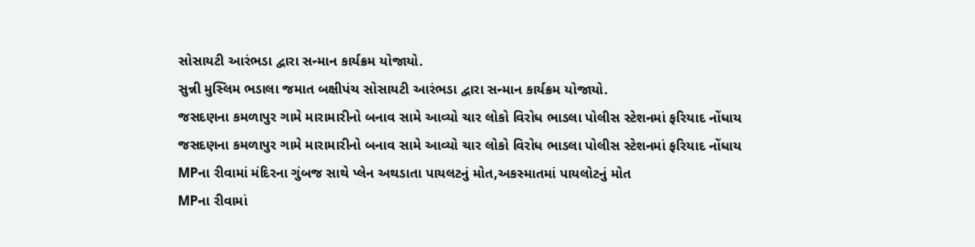સોસાયટી આરંભડા દ્વારા સન્માન કાર્યક્રમ યોજાયો.
સુન્ની મુસ્લિમ ભડાલા જમાત બક્ષીપંચ સોસાયટી આરંભડા દ્વારા સન્માન કાર્યક્રમ યોજાયો.
જસદણના કમળાપુર ગામે મારામારીનો બનાવ સામે આવ્યો ચાર લોકો વિરોધ ભાડલા પોલીસ સ્ટેશનમાં ફરિયાદ નોંધાય
જસદણના કમળાપુર ગામે મારામારીનો બનાવ સામે આવ્યો ચાર લોકો વિરોધ ભાડલા પોલીસ સ્ટેશનમાં ફરિયાદ નોંધાય
MPના રીવામાં મંદિરના ગુંબજ સાથે પ્લેન અથડાતા પાયલટનું મોત,અકસ્માતમાં પાયલોટનું મોત
MPના રીવામાં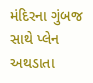મંદિરના ગુંબજ સાથે પ્લેન અથડાતા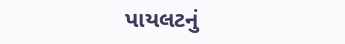પાયલટનું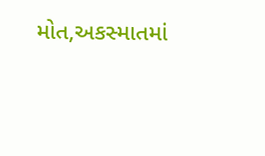મોત,અકસ્માતમાં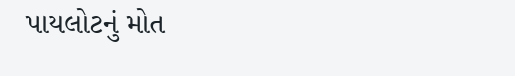પાયલોટનું મોત